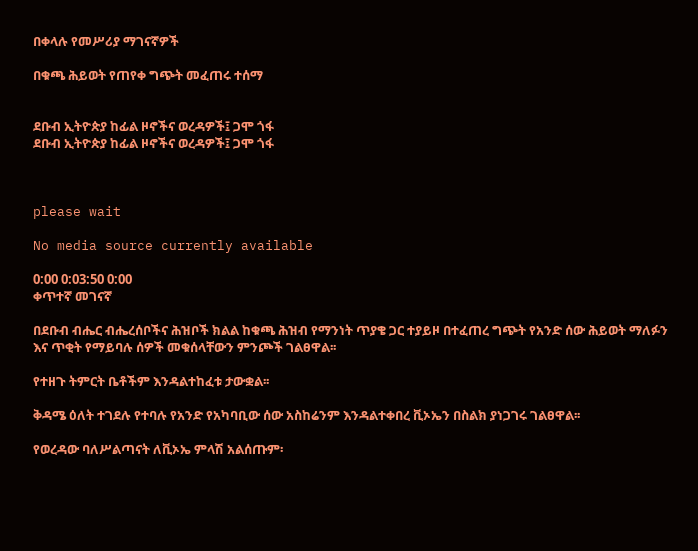በቀላሉ የመሥሪያ ማገናኛዎች

በቁጫ ሕይወት የጠየቀ ግጭት መፈጠሩ ተሰማ


ደቡብ ኢትዮጵያ ከፊል ዞኖችና ወረዳዎች፤ ጋሞ ጎፋ
ደቡብ ኢትዮጵያ ከፊል ዞኖችና ወረዳዎች፤ ጋሞ ጎፋ



please wait

No media source currently available

0:00 0:03:50 0:00
ቀጥተኛ መገናኛ

በደቡብ ብሔር ብሔረሰቦችና ሕዝቦች ክልል ከቁጫ ሕዝብ የማንነት ጥያቄ ጋር ተያይዞ በተፈጠረ ግጭት የአንድ ሰው ሕይወት ማለፉን እና ጥቂት የማይባሉ ሰዎች መቁሰላቸውን ምንጮች ገልፀዋል፡፡

የተዘጉ ትምርት ቤቶችም እንዳልተከፈቱ ታውቋል፡፡

ቅዳሜ ዕለት ተገደሉ የተባሉ የአንድ የአካባቢው ሰው አስከሬንም እንዳልተቀበረ ቪኦኤን በስልክ ያነጋገሩ ገልፀዋል፡፡

የወረዳው ባለሥልጣናት ለቪኦኤ ምላሽ አልሰጡም፡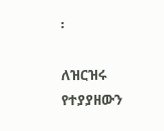፡

ለዝርዝሩ የተያያዘውን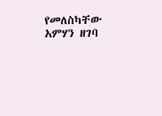የመለስካቸው አምሃን ዘገባ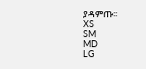ያዳምጡ፡፡
XS
SM
MD
LG